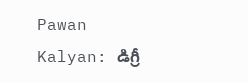Pawan Kalyan: డిగ్రీ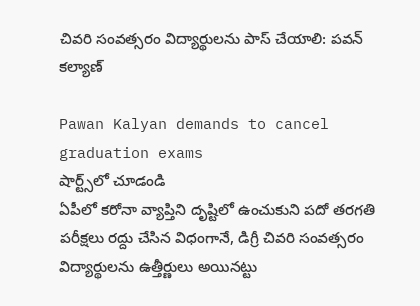చివరి సంవత్సరం విద్యార్థులను పాస్ చేయాలి: పవన్ కల్యాణ్

Pawan Kalyan demands to cancel graduation exams
షార్ట్స్‌లో చూడండి
ఏపీలో కరోనా వ్యాప్తిని దృష్టిలో ఉంచుకుని పదో తరగతి పరీక్షలు రద్దు చేసిన విధంగానే, డిగ్రీ చివరి సంవత్సరం విద్యార్థులను ఉత్తీర్ణులు అయినట్టు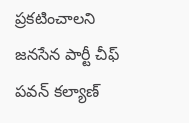ప్రకటించాలని జనసేన పార్టీ చీఫ్ పవన్ కల్యాణ్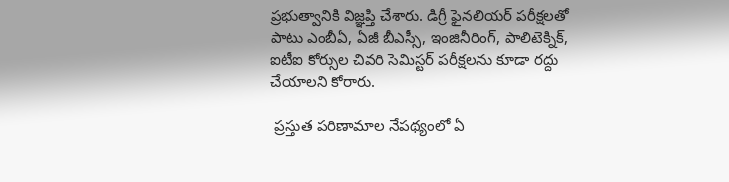ప్రభుత్వానికి విజ్ఞప్తి చేశారు. డిగ్రీ ఫైనలియర్ పరీక్షలతో పాటు ఎంబీఏ, ఏజీ బీఎస్సీ, ఇంజినీరింగ్, పాలిటెక్నిక్, ఐటీఐ కోర్సుల చివరి సెమిస్టర్ పరీక్షలను కూడా రద్దు చేయాలని కోరారు.

 ప్రస్తుత పరిణామాల నేపథ్యంలో ఏ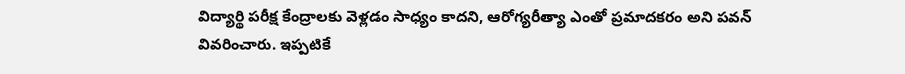విద్యార్థి పరీక్ష కేంద్రాలకు వెళ్లడం సాధ్యం కాదని, ఆరోగ్యరీత్యా ఎంతో ప్రమాదకరం అని పవన్ వివరించారు. ఇప్పటికే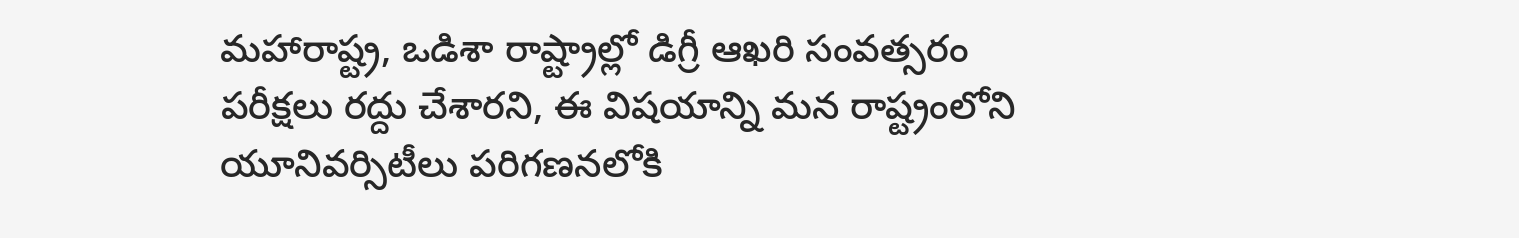మహారాష్ట్ర, ఒడిశా రాష్ట్రాల్లో డిగ్రీ ఆఖరి సంవత్సరం పరీక్షలు రద్దు చేశారని, ఈ విషయాన్ని మన రాష్ట్రంలోని యూనివర్సిటీలు పరిగణనలోకి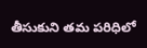తీసుకుని తమ పరిధిలో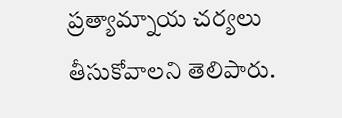ప్రత్యామ్నాయ చర్యలు తీసుకోవాలని తెలిపారు.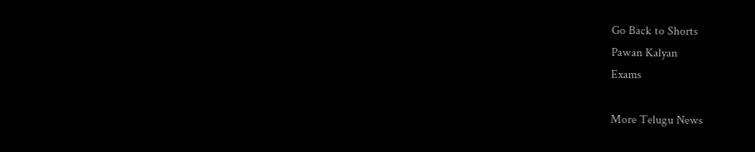Go Back to Shorts
Pawan Kalyan
Exams

More Telugu News